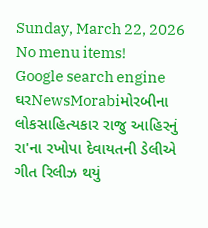Sunday, March 22, 2026
No menu items!
Google search engine
ઘરNewsMorabiમોરબીના લોકસાહિત્યકાર રાજુ આહિરનું રા'ના રખોપા દેવાયતની ડેલીએ ગીત રિલીઝ થયું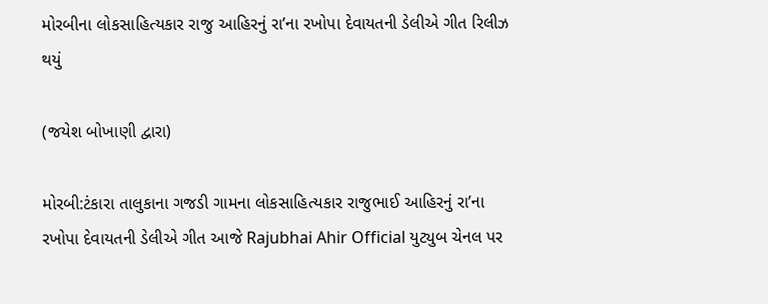મોરબીના લોકસાહિત્યકાર રાજુ આહિરનું રા’ના રખોપા દેવાયતની ડેલીએ ગીત રિલીઝ થયું

(જયેશ બોખાણી દ્વારા)

મોરબી:ટંકારા તાલુકાના ગજડી ગામના લોકસાહિત્યકાર રાજુભાઈ આહિરનું રા’ના રખોપા દેવાયતની ડેલીએ ગીત આજે Rajubhai Ahir Official યુટ્યુબ ચેનલ પર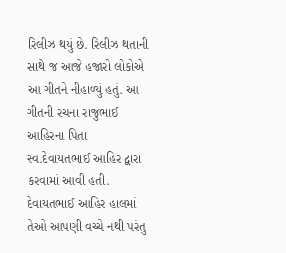રિલીઝ થયું છે. રિલીઝ થતાની સાથે જ આજે હજારો લોકોએ આ ગીતને નીહાળ્યું હતું. આ ગીતની રચના રાજુભાઈ આહિરના પિતા સ્વ.દેવાયતભાઈ આહિર દ્વારા કરવામાં આવી હતી. દેવાયતભાઈ આહિર હાલમાં તેઓ આપણી વચ્ચે નથી પરંતુ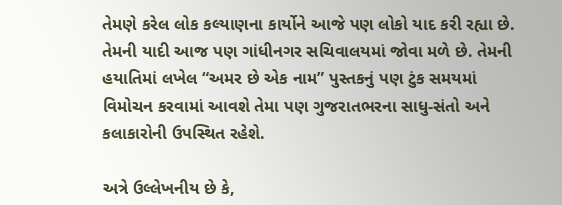તેમણે કરેલ લોક કલ્યાણના કાર્યોને આજે પણ લોકો યાદ કરી રહ્યા છે. તેમની યાદી આજ પણ ગાંધીનગર સચિવાલયમાં જોવા મળે છે. તેમની હયાતિમાં લખેલ “અમર છે એક નામ” પુસ્તકનું પણ ટુંક સમયમાં વિમોચન કરવામાં આવશે તેમા પણ ગુજરાતભરના સાધુ-સંતો અને કલાકારોની ઉપસ્થિત રહેશે.

અત્રે ઉલ્લેખનીય છે કે,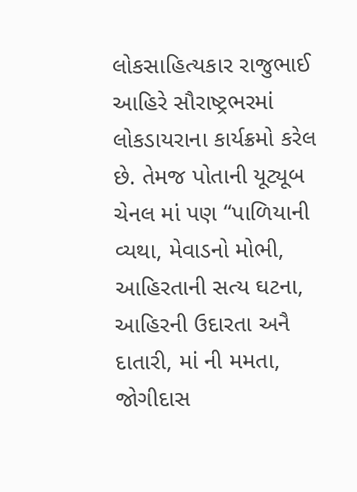લોકસાહિત્યકાર રાજુભાઈ આહિરે સૌરાષ્ટ્રભરમાં લોકડાયરાના કાર્યક્રમો કરેલ છે. તેમજ પોતાની યૂટ્યૂબ ચેનલ માં પણ “પાળિયાની વ્યથા, મેવાડનો મોભી, આહિરતાની સત્ય ઘટના, આહિરની ઉદારતા અનૈ દાતારી, માં ની મમતા, જોગીદાસ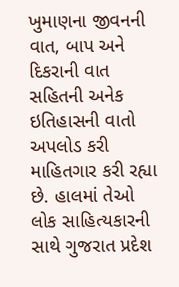ખુમાણના જીવનની વાત, બાપ અને દિકરાની વાત સહિતની અનેક ઇતિહાસની વાતો અપલોડ કરી માહિતગાર કરી રહ્યા છે. હાલમાં તેઓ લોક સાહિત્યકારની સાથે ગુજરાત પ્રદેશ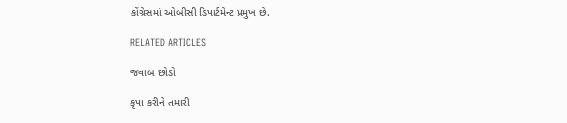કોંગ્રેસમાં ઓબીસી ડિપાર્ટમેન્ટ પ્રમુખ છે.

RELATED ARTICLES

જવાબ છોડો

કૃપા કરીને તમારી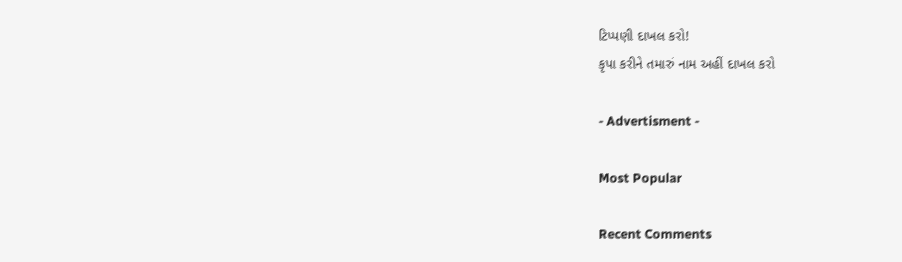ટિપ્પણી દાખલ કરો!
કૃપા કરીને તમારું નામ અહીં દાખલ કરો

- Advertisment -

Most Popular

Recent Comments